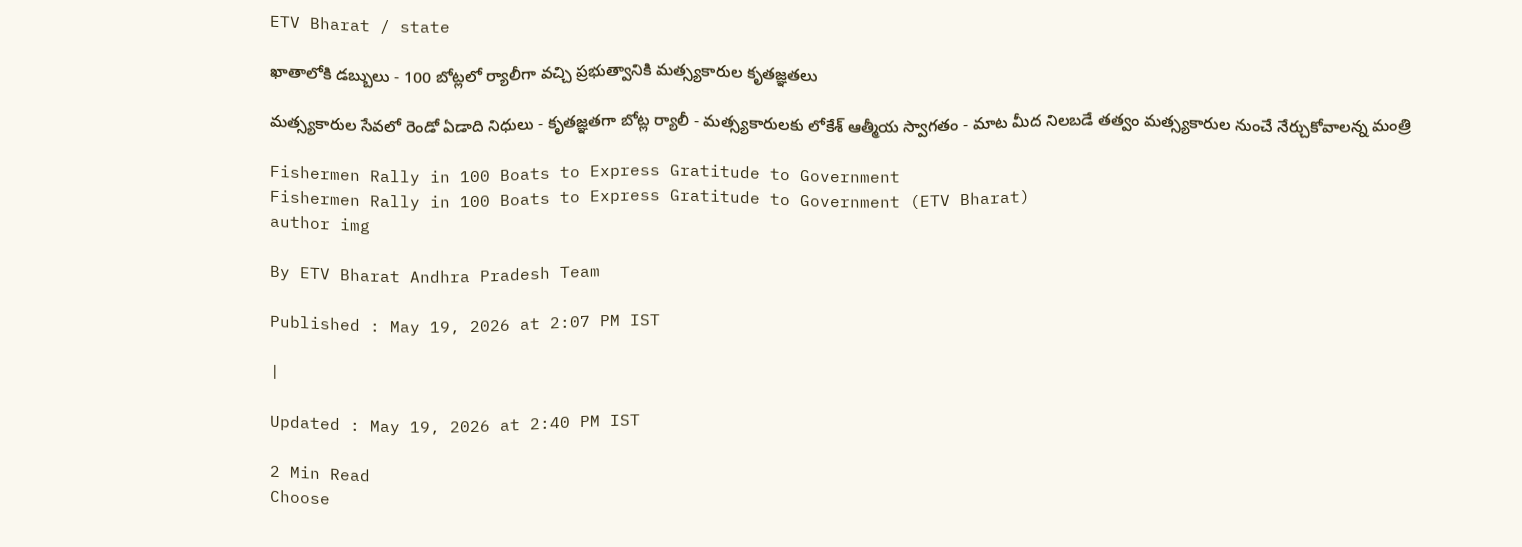ETV Bharat / state

ఖాతాలోకి డబ్బులు - 100 బోట్లలో ర్యాలీగా వచ్చి ప్రభుత్వానికి మత్స్యకారుల కృతజ్ఞతలు

మత్స్యకారుల సేవలో రెండో ఏడాది నిధులు - కృతజ్ఞతగా బోట్ల ర్యాలీ - మత్స్యకారులకు లోకేశ్ ఆత్మీయ స్వాగతం - మాట మీద నిలబడే తత్వం మత్స్యకారుల నుంచే నేర్చుకోవాలన్న మంత్రి

Fishermen Rally in 100 Boats to Express Gratitude to Government
Fishermen Rally in 100 Boats to Express Gratitude to Government (ETV Bharat)
author img

By ETV Bharat Andhra Pradesh Team

Published : May 19, 2026 at 2:07 PM IST

|

Updated : May 19, 2026 at 2:40 PM IST

2 Min Read
Choose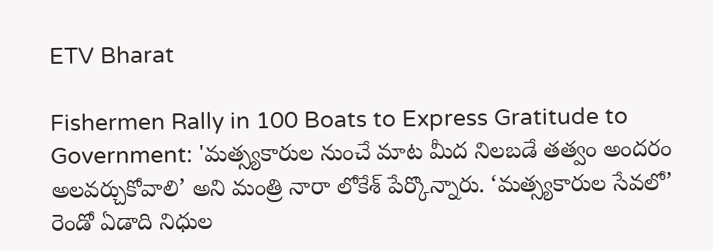ETV Bharat

Fishermen Rally in 100 Boats to Express Gratitude to Government: 'మత్స్యకారుల నుంచే మాట మీద నిలబడే తత్వం అందరం అలవర్చుకోవాలి’ అని మంత్రి నారా లోకేశ్ పేర్కొన్నారు. ‘మత్స్యకారుల సేవలో’ రెండో ఏడాది నిధుల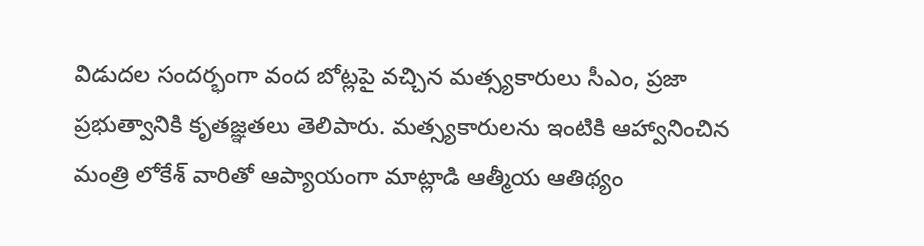విడుదల సందర్భంగా వంద బోట్లపై వచ్చిన మత్స్యకారులు సీఎం, ప్రజా ప్రభుత్వానికి కృతజ్ఞతలు తెలిపారు. మత్స్యకారులను ఇంటికి ఆహ్వానించిన మంత్రి లోకేశ్ వారితో ఆప్యాయంగా మాట్లాడి ఆత్మీయ ఆతిథ్యం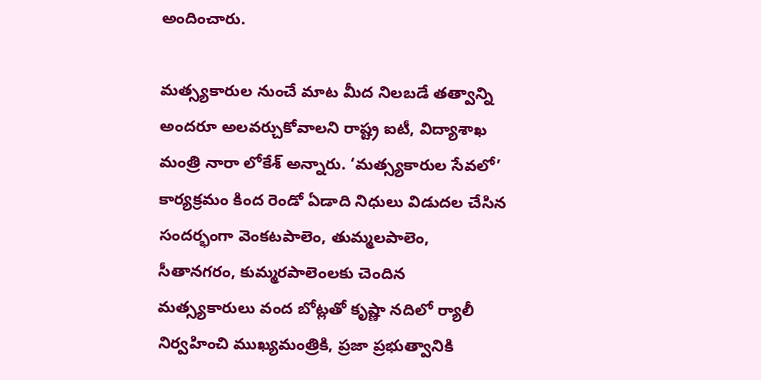అందించారు.

మత్స్యకారుల నుంచే మాట మీద నిలబడే తత్వాన్ని అందరూ అలవర్చుకోవాలని రాష్ట్ర ఐటీ, విద్యాశాఖ మంత్రి నారా లోకేశ్ అన్నారు. ‘మత్స్యకారుల సేవలో’ కార్యక్రమం కింద రెండో ఏడాది నిధులు విడుదల చేసిన సందర్భంగా వెంకటపాలెం, తుమ్మలపాలెం, సీతానగరం, కుమ్మరపాలెంలకు చెందిన మత్స్యకారులు వంద బోట్లతో కృష్ణా నదిలో ర్యాలీ నిర్వహించి ముఖ్యమంత్రికి, ప్రజా ప్రభుత్వానికి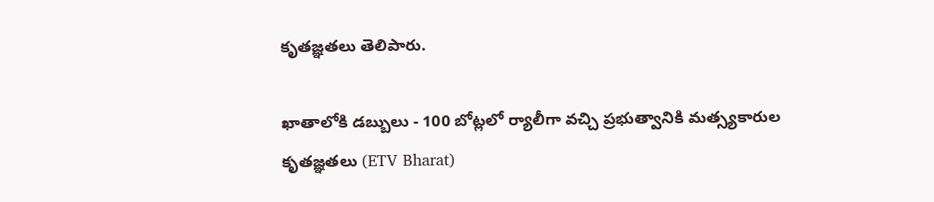కృతజ్ఞతలు తెలిపారు.

ఖాతాలోకి డబ్బులు - 100 బోట్లలో ర్యాలీగా వచ్చి ప్రభుత్వానికి మత్స్యకారుల కృతజ్ఞతలు (ETV Bharat)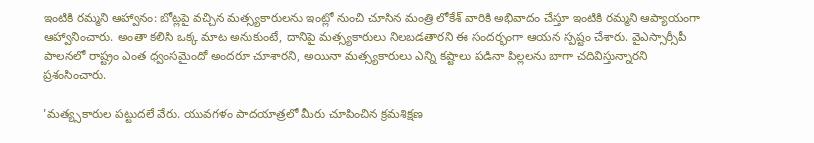ఇంటికి రమ్మని ఆహ్వానం: బోట్లపై వచ్చిన మత్స్యకారులను ఇంట్లో నుంచి చూసిన మంత్రి లోకేశ్ వారికి అభివాదం చేస్తూ ఇంటికి రమ్మని ఆప్యాయంగా ఆహ్వానించారు. అంతా కలిసి ఒక్క మాట అనుకుంటే, దానిపై మత్స్యకారులు నిలబడతారని ఈ సందర్భంగా ఆయన స్పష్టం చేశారు. వైఎస్సార్సీపీ పాలనలో రాష్ట్రం ఎంత ధ్వంసమైందో అందరూ చూశారని, అయినా మత్స్యకారులు ఎన్ని కష్టాలు పడినా పిల్లలను బాగా చదివిస్తున్నారని ప్రశంసించారు.

'మత్య్సకారుల పట్టుదలే వేరు. యువగళం పాదయాత్రలో మీరు చూపించిన క్రమశిక్షణ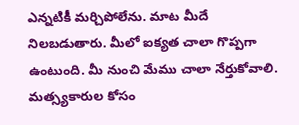ఎన్నటికీ మర్చిపోలేను. మాట మీదే నిలబడుతారు. మీలో ఐక్యత చాలా గొప్పగా ఉంటుంది. మీ నుంచి మేము చాలా నేర్తుకోవాలి. మత్స్యకారుల కోసం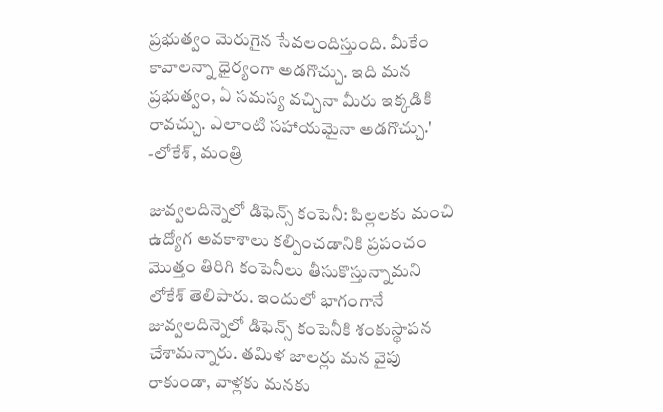ప్రభుత్వం మెరుగైన సేవలందిస్తుంది. మీకేం కావాలన్నా ధైర్యంగా అడగొచ్చు. ఇది మన ప్రభుత్వం, ఏ సమస్య వచ్చినా మీరు ఇక్కడికి రావచ్చు. ఎలాంటి సహాయమైనా అడగొచ్చు.' -లోకేశ్, మంత్రి

జువ్వలదిన్నెలో డిఫెన్స్ కంపెనీ: పిల్లలకు మంచి ఉద్యోగ అవకాశాలు కల్పించడానికి ప్రపంచం మొత్తం తిరిగి కంపెనీలు తీసుకొస్తున్నామని లోకేశ్ తెలిపారు. ఇందులో భాగంగానే జువ్వలదిన్నెలో డిఫెన్స్ కంపెనీకి శంకుస్థాపన చేశామన్నారు. తమిళ జాలర్లు మన వైపు రాకుండా, వాళ్లకు మనకు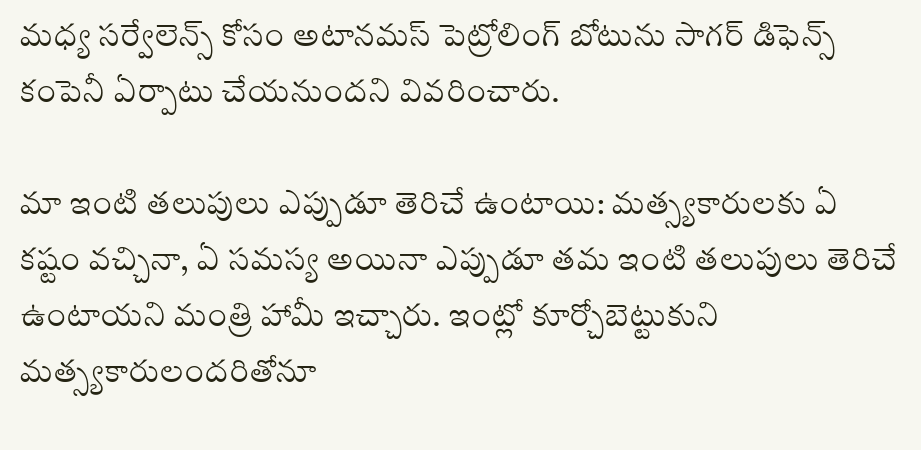మధ్య సర్వేలెన్స్ కోసం అటానమస్ పెట్రోలింగ్ బోటును సాగర్ డిఫెన్స్ కంపెనీ ఏర్పాటు చేయనుందని వివరించారు.

మా ఇంటి తలుపులు ఎప్పుడూ తెరిచే ఉంటాయి: మత్స్యకారులకు ఏ కష్టం వచ్చినా, ఏ సమస్య అయినా ఎప్పుడూ తమ ఇంటి తలుపులు తెరిచే ఉంటాయని మంత్రి హామీ ఇచ్చారు. ఇంట్లో కూర్చోబెట్టుకుని మత్స్యకారులందరితోనూ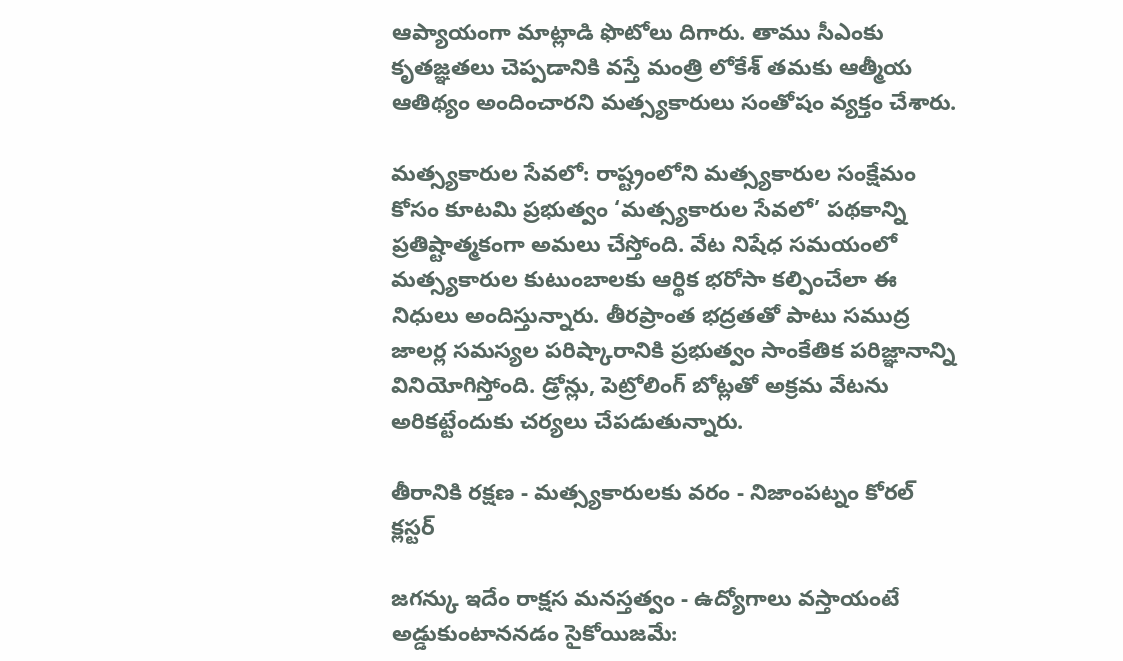ఆప్యాయంగా మాట్లాడి ఫొటోలు దిగారు. తాము సీఎంకు కృతజ్ఞతలు చెప్పడానికి వస్తే మంత్రి లోకేశ్ తమకు ఆత్మీయ ఆతిథ్యం అందించారని మత్స్యకారులు సంతోషం వ్యక్తం చేశారు.

మత్స్యకారుల సేవలో: రాష్ట్రంలోని మత్స్యకారుల సంక్షేమం కోసం కూటమి ప్రభుత్వం ‘మత్స్యకారుల సేవలో’ పథకాన్ని ప్రతిష్టాత్మకంగా అమలు చేస్తోంది. వేట నిషేధ సమయంలో మత్స్యకారుల కుటుంబాలకు ఆర్థిక భరోసా కల్పించేలా ఈ నిధులు అందిస్తున్నారు. తీరప్రాంత భద్రతతో పాటు సముద్ర జాలర్ల సమస్యల పరిష్కారానికి ప్రభుత్వం సాంకేతిక పరిజ్ఞానాన్ని వినియోగిస్తోంది. డ్రోన్లు, పెట్రోలింగ్ బోట్లతో అక్రమ వేటను అరికట్టేందుకు చర్యలు చేపడుతున్నారు.

తీరానికి రక్షణ - మత్స్యకారులకు వరం - నిజాంపట్నం కోరల్ క్లస్టర్

జగన్కు ఇదేం రాక్షస మ‌న‌స్తత్వం - ఉద్యోగాలు వ‌స్తాయంటే అడ్డుకుంటాన‌న‌డం సైకోయిజ‌మే: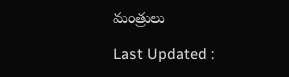మంత్రులు

Last Updated :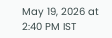May 19, 2026 at 2:40 PM IST